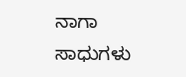ನಾಗಾ ಸಾಧುಗಳು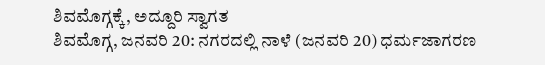ಶಿವಮೊಗ್ಗಕ್ಕೆ, ಅದ್ದೂರಿ ಸ್ವಾಗತ
ಶಿವಮೊಗ್ಗ, ಜನವರಿ 20: ನಗರದಲ್ಲಿ ನಾಳೆ (ಜನವರಿ 20) ಧರ್ಮಜಾಗರಣ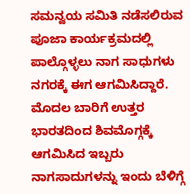ಸಮನ್ವಯ ಸಮಿತಿ ನಡೆಸಲಿರುವ ಪೂಜಾ ಕಾರ್ಯಕ್ರಮದಲ್ಲಿ ಪಾಲ್ಗೊಳ್ಳಲು ನಾಗ ಸಾಧುಗಳು ನಗರಕ್ಕೆ ಈಗ ಆಗಮಿಸಿದ್ದಾರೆ.
ಮೊದಲ ಬಾರಿಗೆ ಉತ್ತರ ಭಾರತದಿಂದ ಶಿವಮೊಗ್ಗಕ್ಕೆ ಆಗಮಿಸಿದ ಇಬ್ಬರು ನಾಗಸಾದುಗಳನ್ನು ಇಂದು ಬೆಳಿಗ್ಗೆ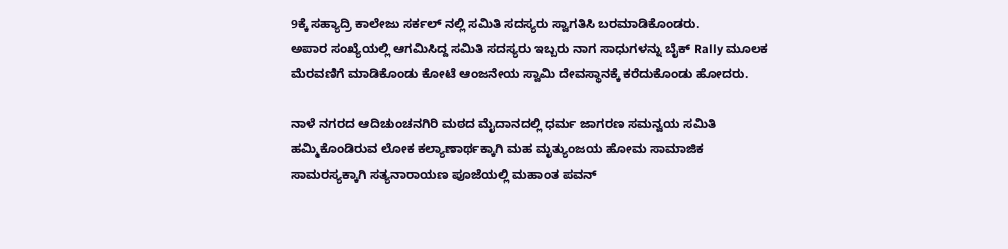9ಕ್ಕೆ ಸಹ್ಯಾದ್ರಿ ಕಾಲೇಜು ಸರ್ಕಲ್ ನಲ್ಲಿ ಸಮಿತಿ ಸದಸ್ಯರು ಸ್ವಾಗತಿಸಿ ಬರಮಾಡಿಕೊಂಡರು.
ಅಪಾರ ಸಂಖ್ಯೆಯಲ್ಲಿ ಆಗಮಿಸಿದ್ದ ಸಮಿತಿ ಸದಸ್ಯರು ಇಬ್ಬರು ನಾಗ ಸಾಧುಗಳನ್ನು ಬೈಕ್ Rally ಮೂಲಕ ಮೆರವಣಿಗೆ ಮಾಡಿಕೊಂಡು ಕೋಟೆ ಆಂಜನೇಯ ಸ್ವಾಮಿ ದೇವಸ್ಥಾನಕ್ಕೆ ಕರೆದುಕೊಂಡು ಹೋದರು.

ನಾಳೆ ನಗರದ ಆದಿಚುಂಚನಗಿರಿ ಮಠದ ಮೈದಾನದಲ್ಲಿ ಧರ್ಮ ಜಾಗರಣ ಸಮನ್ವಯ ಸಮಿತಿ ಹಮ್ಮಿಕೊಂಡಿರುವ ಲೋಕ ಕಲ್ಯಾಣಾರ್ಥಕ್ಕಾಗಿ ಮಹ ಮೃತ್ಯುಂಜಯ ಹೋಮ ಸಾಮಾಜಿಕ ಸಾಮರಸ್ಯಕ್ಕಾಗಿ ಸತ್ಯನಾರಾಯಣ ಪೂಜೆಯಲ್ಲಿ ಮಹಾಂತ ಪವನ್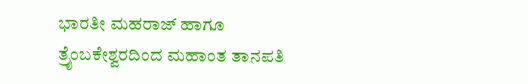ಭಾರತೀ ಮಹರಾಜ್ ಹಾಗೂ ತ್ರೈಂಬಕೇಶ್ವರದಿಂದ ಮಹಾಂತ ತಾನಪತಿ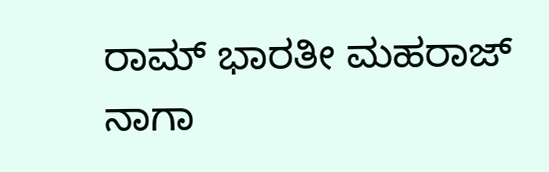ರಾಮ್ ಭಾರತೀ ಮಹರಾಜ್ ನಾಗಾ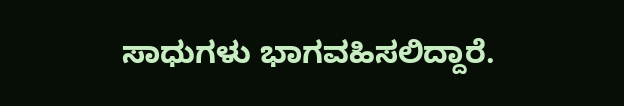ಸಾಧುಗಳು ಭಾಗವಹಿಸಲಿದ್ದಾರೆ.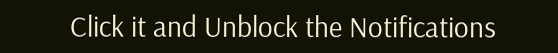Click it and Unblock the Notifications